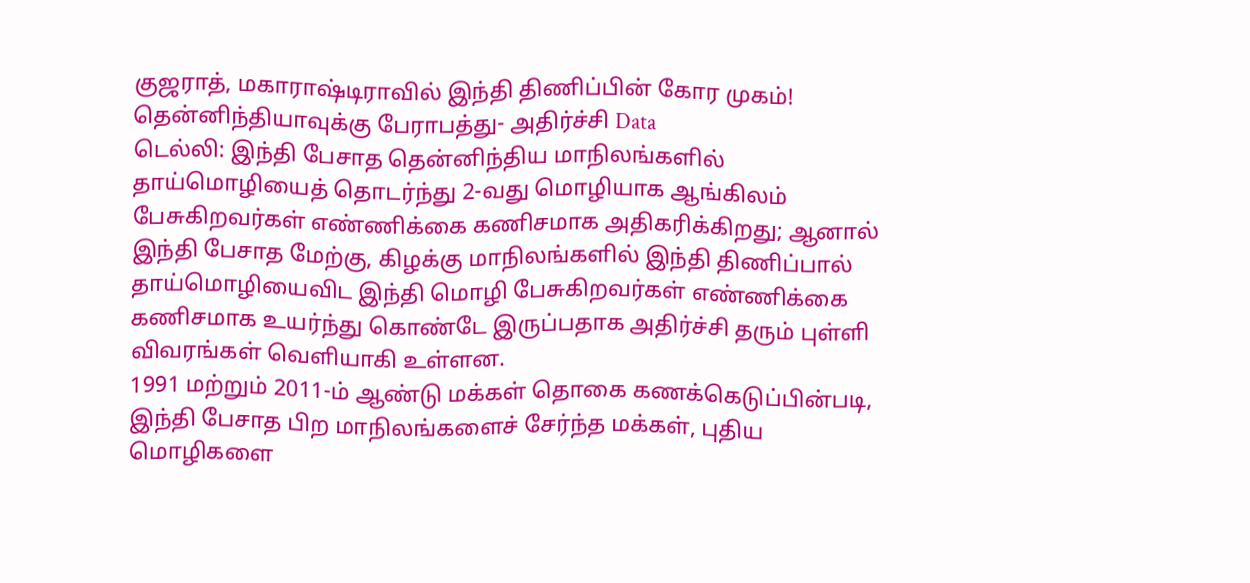குஜராத், மகாராஷ்டிராவில் இந்தி திணிப்பின் கோர முகம்! தென்னிந்தியாவுக்கு பேராபத்து- அதிர்ச்சி Data
டெல்லி: இந்தி பேசாத தென்னிந்திய மாநிலங்களில் தாய்மொழியைத் தொடர்ந்து 2-வது மொழியாக ஆங்கிலம் பேசுகிறவர்கள் எண்ணிக்கை கணிசமாக அதிகரிக்கிறது; ஆனால் இந்தி பேசாத மேற்கு, கிழக்கு மாநிலங்களில் இந்தி திணிப்பால் தாய்மொழியைவிட இந்தி மொழி பேசுகிறவர்கள் எண்ணிக்கை கணிசமாக உயர்ந்து கொண்டே இருப்பதாக அதிர்ச்சி தரும் புள்ளி விவரங்கள் வெளியாகி உள்ளன.
1991 மற்றும் 2011-ம் ஆண்டு மக்கள் தொகை கணக்கெடுப்பின்படி, இந்தி பேசாத பிற மாநிலங்களைச் சேர்ந்த மக்கள், புதிய மொழிகளை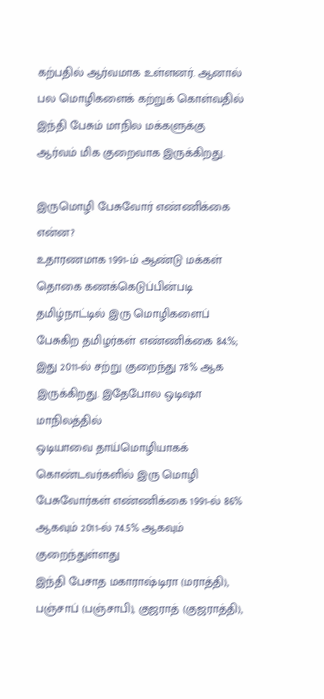கற்பதில் ஆர்வமாக உள்ளனர். ஆனால் பல மொழிகளைக் கற்றுக் கொள்வதில் இந்தி பேசும் மாநில மக்களுக்கு ஆர்வம் மிக குறைவாக இருக்கிறது.

இருமொழி பேசுவோர் எண்ணிக்கை என்ன?
உதாரணமாக 1991-ம் ஆண்டு மக்கள் தொகை கணக்கெடுப்பின்படி தமிழ்நாட்டில் இரு மொழிகளைப் பேசுகிற தமிழர்கள் எண்ணிக்கை 84.%; இது 2011-ல் சற்று குறைந்து 78% ஆக இருக்கிறது. இதேபோல ஒடிஷா மாநிலத்தில்
ஒடியாவை தாய்மொழியாகக் கொண்டவர்களில் இரு மொழி பேசுவோர்கள் எண்ணிக்கை 1991-ல் 86% ஆகவும் 2011-ல் 74.5% ஆகவும் குறைந்துள்ளது
இந்தி பேசாத மகாராஷ்டிரா (மராத்தி), பஞ்சாப் (பஞ்சாபி), குஜராத் (குஜராத்தி),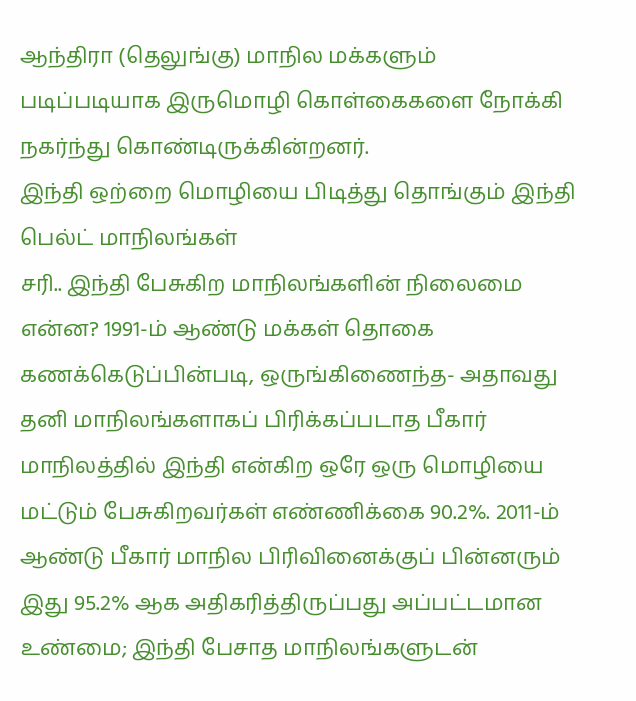ஆந்திரா (தெலுங்கு) மாநில மக்களும் படிப்படியாக இருமொழி கொள்கைகளை நோக்கி நகர்ந்து கொண்டிருக்கின்றனர்.
இந்தி ஒற்றை மொழியை பிடித்து தொங்கும் இந்தி பெல்ட் மாநிலங்கள்
சரி.. இந்தி பேசுகிற மாநிலங்களின் நிலைமை என்ன? 1991-ம் ஆண்டு மக்கள் தொகை கணக்கெடுப்பின்படி, ஒருங்கிணைந்த- அதாவது தனி மாநிலங்களாகப் பிரிக்கப்படாத பீகார் மாநிலத்தில் இந்தி என்கிற ஒரே ஒரு மொழியை மட்டும் பேசுகிறவர்கள் எண்ணிக்கை 90.2%. 2011-ம் ஆண்டு பீகார் மாநில பிரிவினைக்குப் பின்னரும் இது 95.2% ஆக அதிகரித்திருப்பது அப்பட்டமான உண்மை; இந்தி பேசாத மாநிலங்களுடன்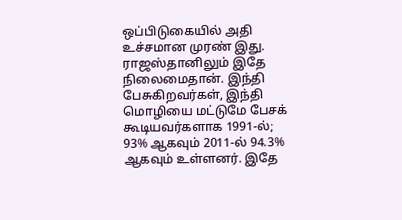ஒப்பிடுகையில் அதி உச்சமான முரண் இது.
ராஜஸ்தானிலும் இதே நிலைமைதான். இந்தி பேசுகிறவர்கள், இந்தி மொழியை மட்டுமே பேசக் கூடியவர்களாக 1991-ல்; 93% ஆகவும் 2011-ல் 94.3% ஆகவும் உள்ளனர். இதே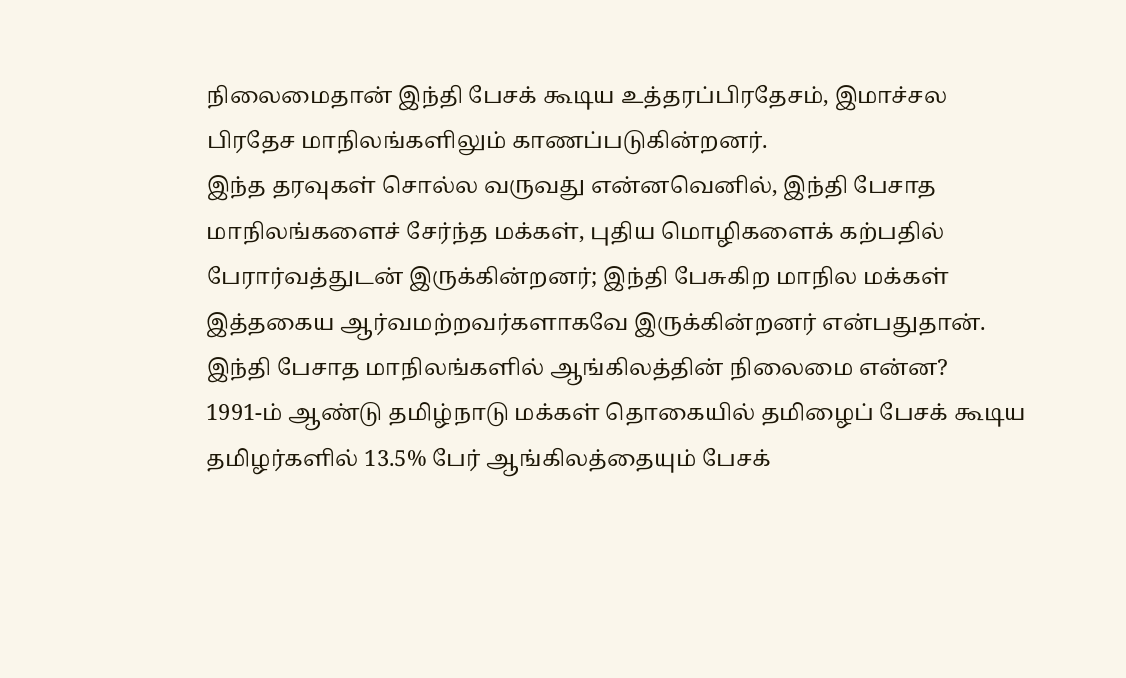நிலைமைதான் இந்தி பேசக் கூடிய உத்தரப்பிரதேசம், இமாச்சல பிரதேச மாநிலங்களிலும் காணப்படுகின்றனர்.
இந்த தரவுகள் சொல்ல வருவது என்னவெனில், இந்தி பேசாத மாநிலங்களைச் சேர்ந்த மக்கள், புதிய மொழிகளைக் கற்பதில் பேரார்வத்துடன் இருக்கின்றனர்; இந்தி பேசுகிற மாநில மக்கள் இத்தகைய ஆர்வமற்றவர்களாகவே இருக்கின்றனர் என்பதுதான்.
இந்தி பேசாத மாநிலங்களில் ஆங்கிலத்தின் நிலைமை என்ன?
1991-ம் ஆண்டு தமிழ்நாடு மக்கள் தொகையில் தமிழைப் பேசக் கூடிய தமிழர்களில் 13.5% பேர் ஆங்கிலத்தையும் பேசக்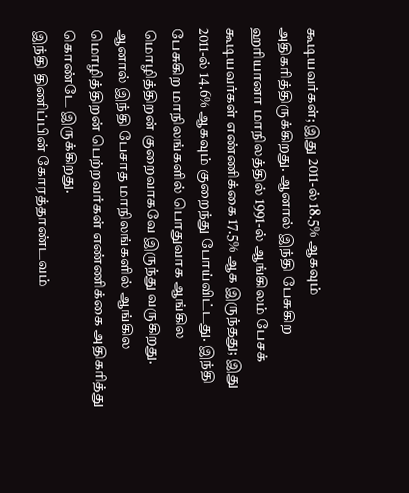கூடியவர்கள்; இது 2011-ல் 18.5% ஆகவும் அதிகரித்திருக்கிறது. ஆனால் இந்தி பேசுகிற ஹரியானா மாநிலத்தில் 1991-ல் ஆங்கிலம் பேசக் கூடியவர்கள் எண்ணிக்கை 17.5% ஆக இருந்தது; இது 2011-ல் 14.6% ஆகவும் குறைந்து போய்விட்டது. இந்தி பேசுகிற மாநிலங்களில் பொதுவாக ஆங்கில மொழித்திறன் குறைவாகவே இருந்து வருகிறது. ஆனால் இந்தி பேசாத மாநிலங்களில் ஆங்கில மொழித்திறன் பெற்றவர்கள் எண்ணிக்கை அதிகரித்து கொண்டே இருக்கிறது.
இந்தி திணிப்பின் கோரத்தாண்டவம்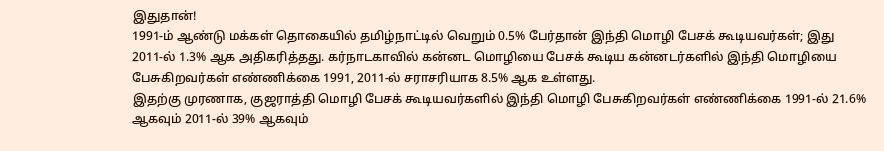இதுதான்!
1991-ம் ஆண்டு மக்கள் தொகையில் தமிழ்நாட்டில் வெறும் 0.5% பேர்தான் இந்தி மொழி பேசக் கூடியவர்கள்; இது 2011-ல் 1.3% ஆக அதிகரித்தது. கர்நாடகாவில் கன்னட மொழியை பேசக் கூடிய கன்னடர்களில் இந்தி மொழியை பேசுகிறவர்கள் எண்ணிக்கை 1991, 2011-ல் சராசரியாக 8.5% ஆக உள்ளது.
இதற்கு முரணாக, குஜராத்தி மொழி பேசக் கூடியவர்களில் இந்தி மொழி பேசுகிறவர்கள் எண்ணிக்கை 1991-ல் 21.6% ஆகவும் 2011-ல் 39% ஆகவும்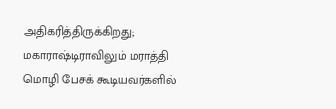அதிகரித்திருக்கிறது; மகாராஷ்டிராவிலும் மராத்தி மொழி பேசக் கூடியவர்களில்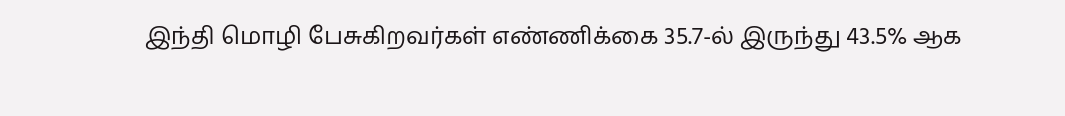இந்தி மொழி பேசுகிறவர்கள் எண்ணிக்கை 35.7-ல் இருந்து 43.5% ஆக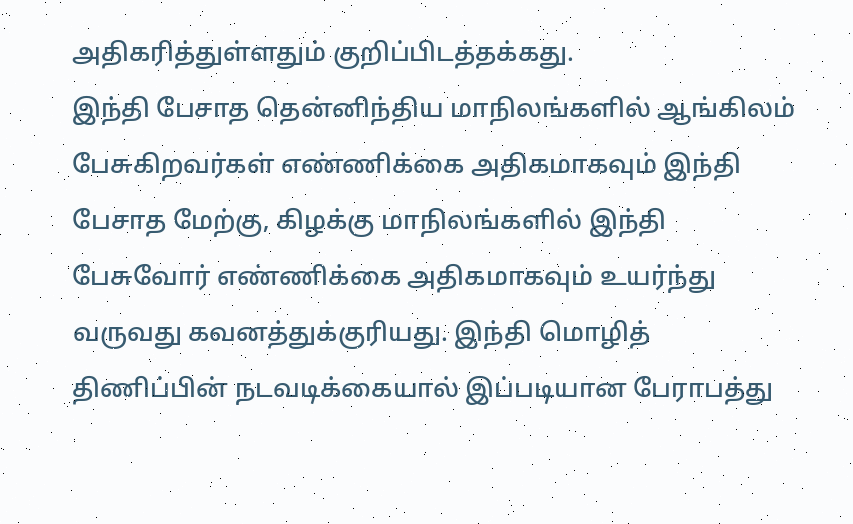அதிகரித்துள்ளதும் குறிப்பிடத்தக்கது.
இந்தி பேசாத தென்னிந்திய மாநிலங்களில் ஆங்கிலம் பேசுகிறவர்கள் எண்ணிக்கை அதிகமாகவும் இந்தி பேசாத மேற்கு, கிழக்கு மாநிலங்களில் இந்தி பேசுவோர் எண்ணிக்கை அதிகமாகவும் உயர்ந்து வருவது கவனத்துக்குரியது. இந்தி மொழித் திணிப்பின் நடவடிக்கையால் இப்படியான பேராபத்து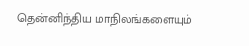தென்னிந்திய மாநிலங்களையும்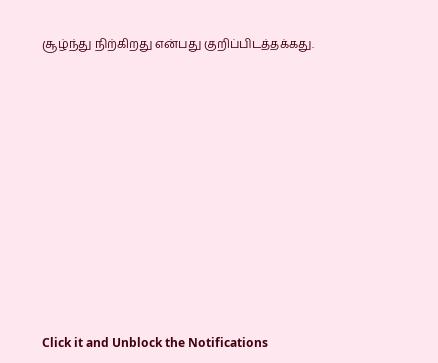சூழ்ந்து நிற்கிறது என்பது குறிப்பிடத்தக்கது.












Click it and Unblock the Notifications